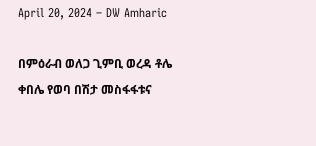April 20, 2024 – DW Amharic

በምዕራብ ወለጋ ጊምቢ ወረዳ ቶሌ ቀበሌ የወባ በሽታ መስፋፋቱና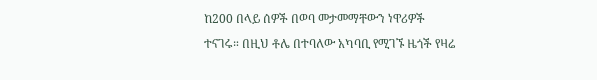ከ200 በላይ ሰዎች በወባ መታመማቸውን ነዋሪዎች ተናገሩ። በዚህ ቶሌ በተባለው አካባቢ የሚገኙ ዜጎች የዛሬ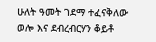ሁለት ዓመት ገደማ ተፈናቅለው ወሎ እና ደብረብርሃን ቆይቶ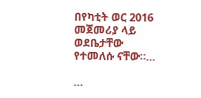በየካቲት ወር 2016 መጀመሪያ ላይ ወደቤታቸው የተመለሱ ናቸው።…

…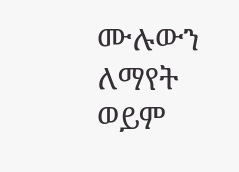ሙሉውን ለማየት ወይም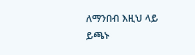ለማንበብ እዚህ ላይ ይጫኑ